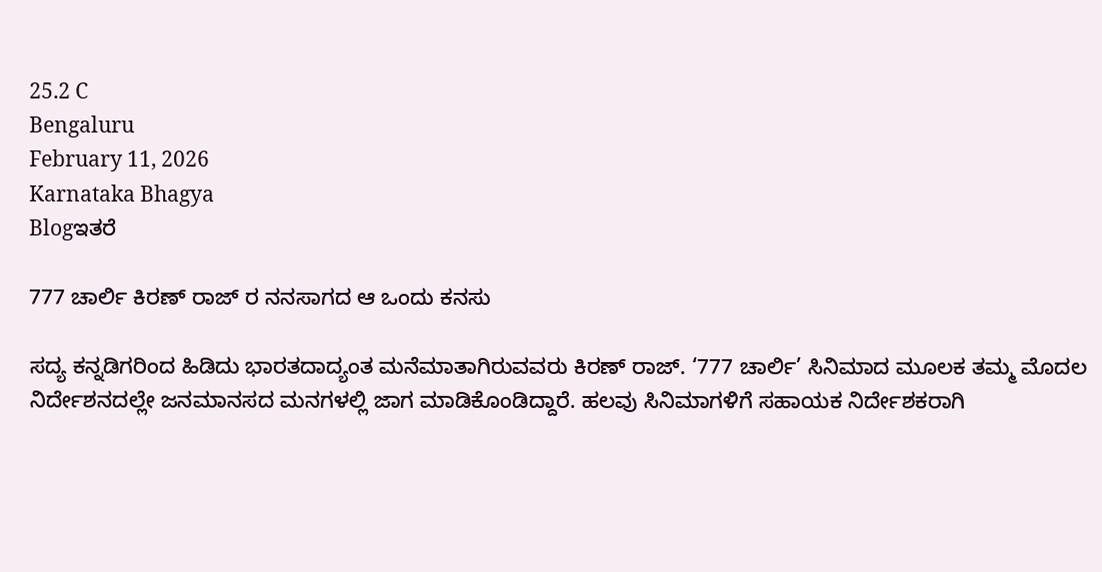25.2 C
Bengaluru
February 11, 2026
Karnataka Bhagya
Blogಇತರೆ

777 ಚಾರ್ಲಿ ಕಿರಣ್ ರಾಜ್ ರ ನನಸಾಗದ ಆ ಒಂದು ಕನಸು

ಸದ್ಯ ಕನ್ನಡಿಗರಿಂದ ಹಿಡಿದು ಭಾರತದಾದ್ಯಂತ ಮನೆಮಾತಾಗಿರುವವರು ಕಿರಣ್ ರಾಜ್. ‘777 ಚಾರ್ಲಿ’ ಸಿನಿಮಾದ ಮೂಲಕ ತಮ್ಮ ಮೊದಲ ನಿರ್ದೇಶನದಲ್ಲೇ ಜನಮಾನಸದ ಮನಗಳಲ್ಲಿ ಜಾಗ ಮಾಡಿಕೊಂಡಿದ್ದಾರೆ. ಹಲವು ಸಿನಿಮಾಗಳಿಗೆ ಸಹಾಯಕ ನಿರ್ದೇಶಕರಾಗಿ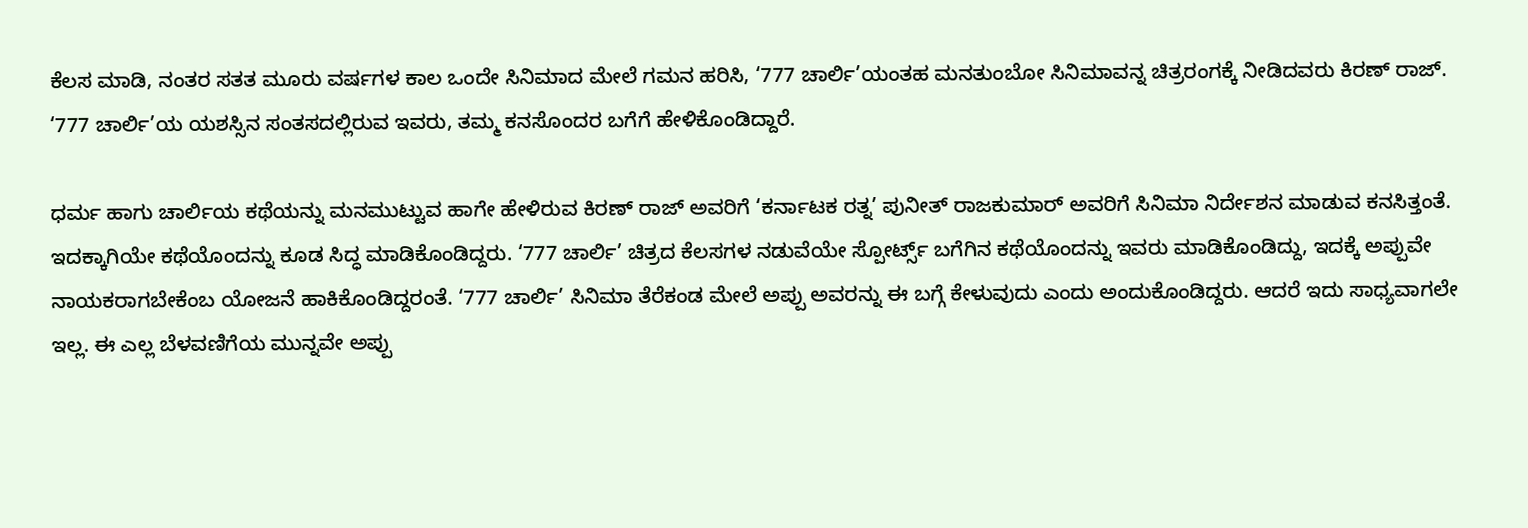ಕೆಲಸ ಮಾಡಿ, ನಂತರ ಸತತ ಮೂರು ವರ್ಷಗಳ ಕಾಲ ಒಂದೇ ಸಿನಿಮಾದ ಮೇಲೆ ಗಮನ ಹರಿಸಿ, ‘777 ಚಾರ್ಲಿ’ಯಂತಹ ಮನತುಂಬೋ ಸಿನಿಮಾವನ್ನ ಚಿತ್ರರಂಗಕ್ಕೆ ನೀಡಿದವರು ಕಿರಣ್ ರಾಜ್. ‘777 ಚಾರ್ಲಿ’ಯ ಯಶಸ್ಸಿನ ಸಂತಸದಲ್ಲಿರುವ ಇವರು, ತಮ್ಮ ಕನಸೊಂದರ ಬಗೆಗೆ ಹೇಳಿಕೊಂಡಿದ್ದಾರೆ.

ಧರ್ಮ ಹಾಗು ಚಾರ್ಲಿಯ ಕಥೆಯನ್ನು ಮನಮುಟ್ಟುವ ಹಾಗೇ ಹೇಳಿರುವ ಕಿರಣ್ ರಾಜ್ ಅವರಿಗೆ ‘ಕರ್ನಾಟಕ ರತ್ನ’ ಪುನೀತ್ ರಾಜಕುಮಾರ್ ಅವರಿಗೆ ಸಿನಿಮಾ ನಿರ್ದೇಶನ ಮಾಡುವ ಕನಸಿತ್ತಂತೆ. ಇದಕ್ಕಾಗಿಯೇ ಕಥೆಯೊಂದನ್ನು ಕೂಡ ಸಿದ್ಧ ಮಾಡಿಕೊಂಡಿದ್ದರು. ‘777 ಚಾರ್ಲಿ’ ಚಿತ್ರದ ಕೆಲಸಗಳ ನಡುವೆಯೇ ಸ್ಪೋರ್ಟ್ಸ್ ಬಗೆಗಿನ ಕಥೆಯೊಂದನ್ನು ಇವರು ಮಾಡಿಕೊಂಡಿದ್ದು, ಇದಕ್ಕೆ ಅಪ್ಪುವೇ ನಾಯಕರಾಗಬೇಕೆಂಬ ಯೋಜನೆ ಹಾಕಿಕೊಂಡಿದ್ದರಂತೆ. ‘777 ಚಾರ್ಲಿ’ ಸಿನಿಮಾ ತೆರೆಕಂಡ ಮೇಲೆ ಅಪ್ಪು ಅವರನ್ನು ಈ ಬಗ್ಗೆ ಕೇಳುವುದು ಎಂದು ಅಂದುಕೊಂಡಿದ್ದರು. ಆದರೆ ಇದು ಸಾಧ್ಯವಾಗಲೇ ಇಲ್ಲ. ಈ ಎಲ್ಲ ಬೆಳವಣಿಗೆಯ ಮುನ್ನವೇ ಅಪ್ಪು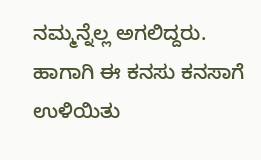ನಮ್ಮನ್ನೆಲ್ಲ ಅಗಲಿದ್ದರು. ಹಾಗಾಗಿ ಈ ಕನಸು ಕನಸಾಗೆ ಉಳಿಯಿತು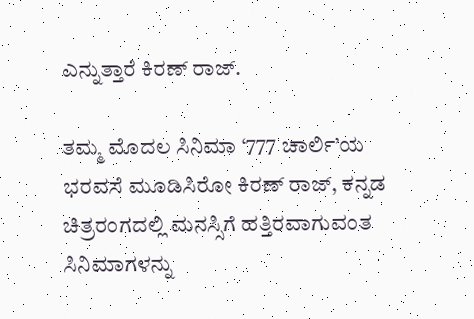ಎನ್ನುತ್ತಾರೆ ಕಿರಣ್ ರಾಜ್.

ತಮ್ಮ ಮೊದಲ ಸಿನಿಮಾ ‘777 ಚಾರ್ಲಿ’ಯ ಭರವಸೆ ಮೂಡಿಸಿರೋ ಕಿರಣ್ ರಾಜ್, ಕನ್ನಡ ಚಿತ್ರರಂಗದಲ್ಲಿ ಮನಸ್ಸಿಗೆ ಹತ್ತಿರವಾಗುವಂತ ಸಿನಿಮಾಗಳನ್ನು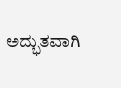ಅದ್ಭುತವಾಗಿ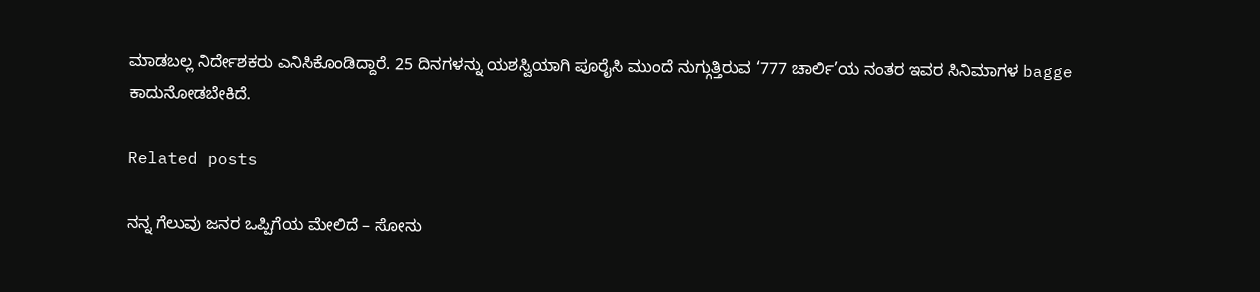ಮಾಡಬಲ್ಲ ನಿರ್ದೇಶಕರು ಎನಿಸಿಕೊಂಡಿದ್ದಾರೆ. 25 ದಿನಗಳನ್ನು ಯಶಸ್ವಿಯಾಗಿ ಪೂರೈಸಿ ಮುಂದೆ ನುಗ್ಗುತ್ತಿರುವ ‘777 ಚಾರ್ಲಿ’ಯ ನಂತರ ಇವರ ಸಿನಿಮಾಗಳ bagge ಕಾದುನೋಡಬೇಕಿದೆ.

Related posts

ನನ್ನ ಗೆಲುವು ಜನರ ಒಪ್ಪಿಗೆಯ ಮೇಲಿದೆ – ಸೋನು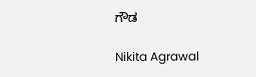ಗೌಡ

Nikita Agrawal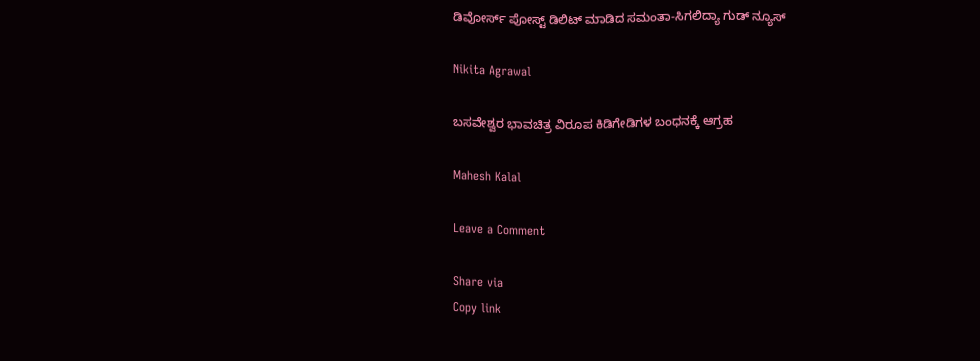ಡಿವೋರ್ಸ್ ಪೋಸ್ಟ್ ಡಿಲಿಟ್ ಮಾಡಿದ ಸಮಂತಾ-ಸಿಗಲಿದ್ಯಾ ಗುಡ್ ನ್ಯೂಸ್

Nikita Agrawal

ಬಸವೇಶ್ವರ ಭಾವಚಿತ್ರ ವಿರೂಪ ಕಿಡಿಗೇಡಿಗಳ ಬಂಧನಕ್ಕೆ ಆಗ್ರಹ

Mahesh Kalal

Leave a Comment

Share via
Copy link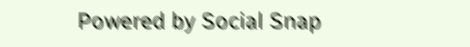Powered by Social Snap